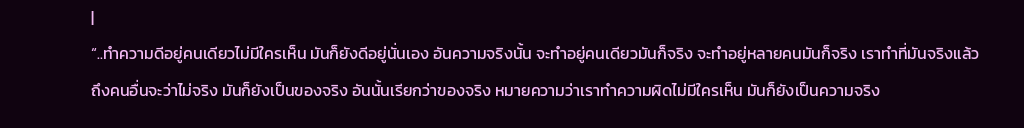|
“..ทำความดีอยู่คนเดียวไม่มีใครเห็น มันก็ยังดีอยู่นั่นเอง อันความจริงนั้น จะทำอยู่คนเดียวมันก็จริง จะทำอยู่หลายคนมันก็จริง เราทำที่มันจริงแล้วถึงคนอื่นจะว่าไม่จริง มันก็ยังเป็นของจริง อันนั้นเรียกว่าของจริง หมายความว่าเราทำความผิดไม่มีใครเห็น มันก็ยังเป็นความจริง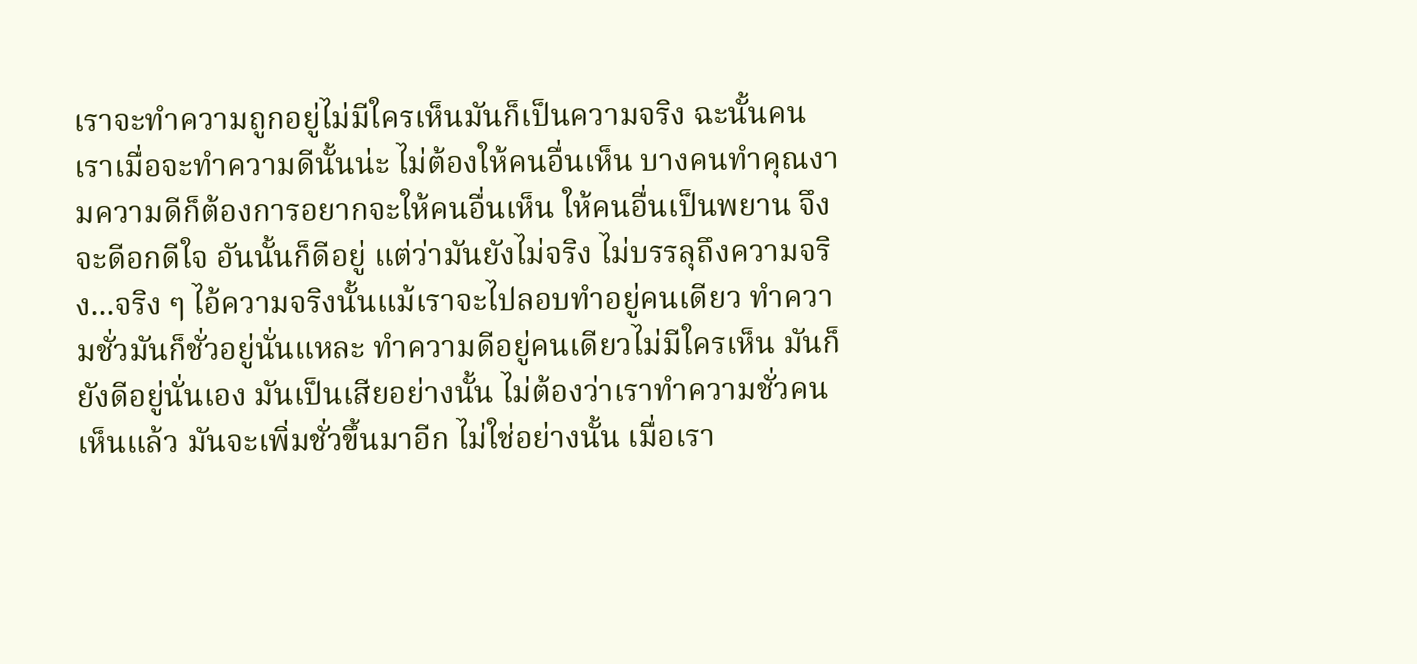เราจะทำความถูกอยู่ไม่มีใครเห็นมันก็เป็นความจริง ฉะนั้นคนเราเมื่อจะทำความดีนั้นน่ะ ไม่ต้องให้คนอื่นเห็น บางคนทำคุณงามความดีก็ต้องการอยากจะให้คนอื่นเห็น ให้คนอื่นเป็นพยาน จึงจะดีอกดีใจ อันนั้นก็ดีอยู่ แต่ว่ามันยังไม่จริง ไม่บรรลุถึงความจริง...จริง ๆ ไอ้ความจริงนั้นแม้เราจะไปลอบทำอยู่คนเดียว ทำความชั่วมันก็ชั่วอยู่นั่นแหละ ทำความดีอยู่คนเดียวไม่มีใครเห็น มันก็ยังดีอยู่นั่นเอง มันเป็นเสียอย่างนั้น ไม่ต้องว่าเราทำความชั่วคนเห็นแล้ว มันจะเพิ่มชั่วขึ้นมาอีก ไม่ใช่อย่างนั้น เมื่อเรา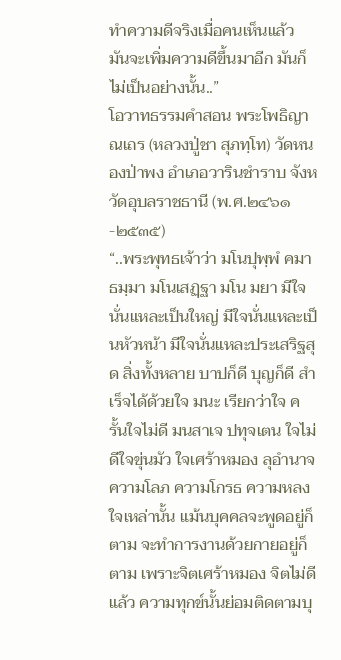ทำความดีจริงเมื่อคนเห็นแล้ว มันจะเพิ่มความดีขึ้นมาอีก มันก็ไม่เป็นอย่างนั้น..”
โอวาทธรรมคำสอน พระโพธิญาณเถร (หลวงปู่ชา สุภทฺโท) วัดหนองป่าพง อำเภอวารินชำราบ จังหวัดอุบลราชธานี (พ.ศ.๒๔๖๑-๒๕๓๕)
“..พระพุทธเจ้าว่า มโนปุพฺพํ คมา ธมฺมา มโนเสฏฺฐา มโน มยา มีใจนั่นแหละเป็นใหญ่ มีใจนั่นแหละเป็นหัวหน้า มีใจนั่นแหละประเสริฐสุด สิ่งทั้งหลาย บาปก็ดี บุญก็ดี สำเร็จได้ด้วยใจ มนะ เรียกว่าใจ ครั้นใจไม่ดี มนสาเจ ปทุจเตน ใจไม่ดีใจขุ่นมัว ใจเศร้าหมอง ลุอำนาจความโลภ ความโกรธ ความหลงใจเหล่านั้น แม้นบุคคลจะพูดอยู่ก็ตาม จะทำการงานด้วยกายอยู่ก็ตาม เพราะจิตเศร้าหมอง จิตไม่ดีแล้ว ความทุกข์นั้นย่อมติดตามบุ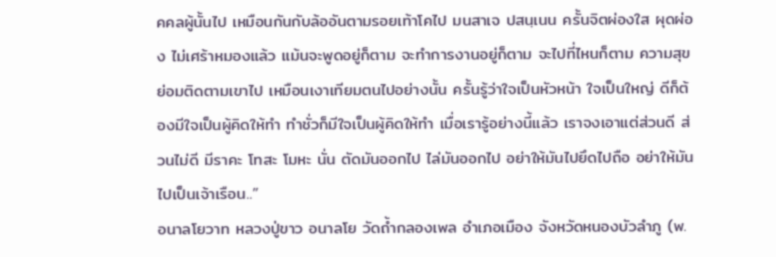คคลผู้นั้นไป เหมือนกันกับล้ออันตามรอยเท้าโคไป มนสาเจ ปสนฺเนน ครั้นจิตผ่องใส ผุดผ่อง ไม่เศร้าหมองแล้ว แม้นจะพูดอยู่ก็ตาม จะทำการงานอยู่ก็ตาม จะไปที่ไหนก็ตาม ความสุขย่อมติดตามเขาไป เหมือนเงาเทียมตนไปอย่างนั้น ครั้นรู้ว่าใจเป็นหัวหน้า ใจเป็นใหญ่ ดีก็ต้องมีใจเป็นผู้คิดให้ทำ ทำชั่วก็มีใจเป็นผู้คิดให้ทำ เมื่อเรารู้อย่างนี้แล้ว เราจงเอาแต่ส่วนดี ส่วนไม่ดี มีราคะ โทสะ โมหะ นั่น ตัดมันออกไป ไล่มันออกไป อย่าให้มันไปยึดไปถือ อย่าให้มันไปเป็นเจ้าเรือน..”
อนาลโยวาท หลวงปู่ขาว อนาลโย วัดถ้ำกลองเพล อำเภอเมือง จังหวัดหนองบัวลำภู (พ.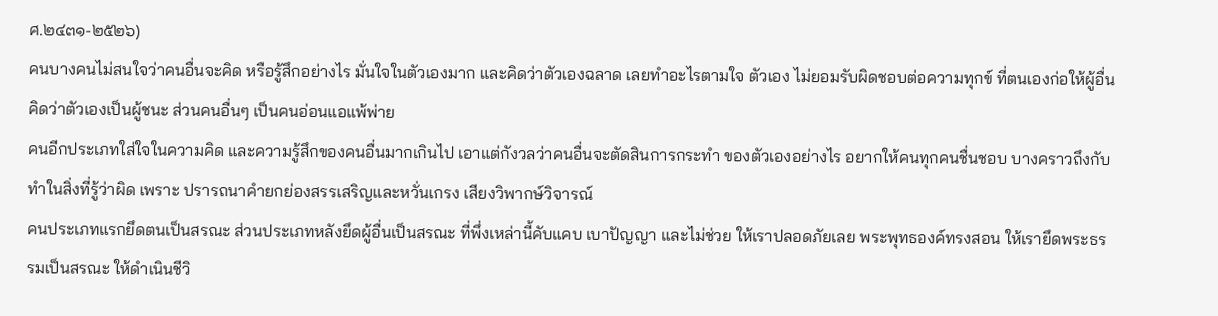ศ.๒๔๓๑-๒๕๒๖)
คนบางคนไม่สนใจว่าคนอื่นจะคิด หรือรู้สึกอย่างไร มั่นใจในตัวเองมาก และคิดว่าตัวเองฉลาด เลยทำอะไรตามใจ ตัวเอง ไม่ยอมรับผิดชอบต่อความทุกข์ ที่ตนเองก่อให้ผู้อื่น คิดว่าตัวเองเป็นผู้ชนะ ส่วนคนอื่นๆ เป็นคนอ่อนแอแพ้พ่าย
คนอีกประเภทใส่ใจในความคิด และความรู้สึกของคนอื่นมากเกินไป เอาแต่กังวลว่าคนอื่นจะตัดสินการกระทำ ของตัวเองอย่างไร อยากให้คนทุกคนชื่นชอบ บางคราวถึงกับทำในสิ่งที่รู้ว่าผิด เพราะ ปรารถนาคำยกย่องสรรเสริญและหวั่นเกรง เสียงวิพากษ์วิจารณ์
คนประเภทแรกยึดตนเป็นสรณะ ส่วนประเภทหลังยึดผู้อื่นเป็นสรณะ ที่พึ่งเหล่านี้คับแคบ เบาปัญญา และไม่ช่วย ให้เราปลอดภัยเลย พระพุทธองค์ทรงสอน ให้เรายึดพระธรรมเป็นสรณะ ให้ดำเนินชีวิ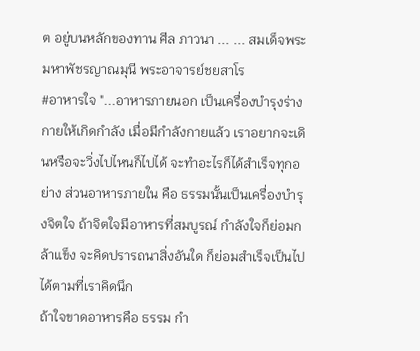ต อยู่บนหลักของทาน ศีล ภาวนา ... ... สมเด็จพระมหาพัชรญาณมุนี พระอาจารย์ชยสาโร
#อาหารใจ "...อาหารภายนอก เป็นเครื่องบำรุงร่างกายให้เกิดกำลัง เมื่อมีกำลังกายแล้ว เราอยากจะเดินหรือจะวิ่งไปไหนก็ไปได้ จะทำอะไรก็ได้สำเร็จทุกอย่าง ส่วนอาหารภายใน คือ ธรรมนั้นเป็นเครื่องบำรุงจิตใจ ถ้าจิตใจมีอาหารที่สมบูรณ์ กำลังใจก็ย่อมกล้าแข็ง จะคิดปรารถนาสิ่งอันใด ก็ย่อมสำเร็จเป็นไปได้ตามที่เราคิดนึก
ถ้าใจขาดอาหารคือ ธรรม กำ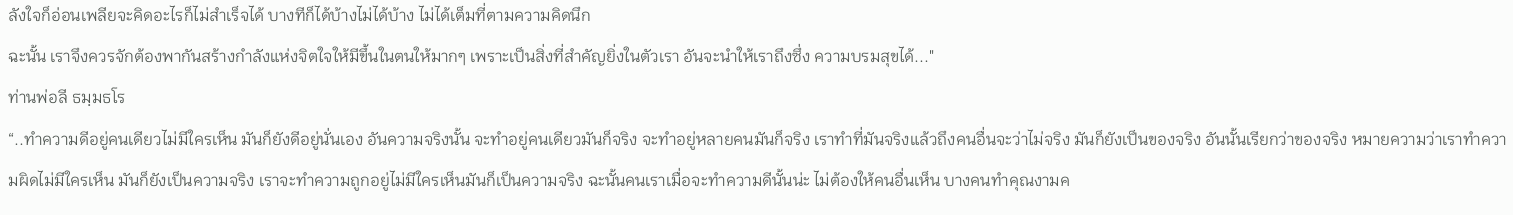ลังใจก็อ่อนเพลียจะคิดอะไรก็ไม่สำเร็จได้ บางทีก็ได้บ้างไม่ได้บ้าง ไม่ได้เต็มที่ตามความคิดนึก
ฉะนั้น เราจึงควรจักต้องพากันสร้างกำลังแห่งจิตใจให้มีขึ้นในตนให้มากๆ เพราะเป็นสิ่งที่สำคัญยิ่งในตัวเรา อันจะนำให้เราถึงซึ่ง ความบรมสุขได้..."
ท่านพ่อลี ธมฺมธโร
“..ทำความดีอยู่คนเดียวไม่มีใครเห็น มันก็ยังดีอยู่นั่นเอง อันความจริงนั้น จะทำอยู่คนเดียวมันก็จริง จะทำอยู่หลายคนมันก็จริง เราทำที่มันจริงแล้วถึงคนอื่นจะว่าไม่จริง มันก็ยังเป็นของจริง อันนั้นเรียกว่าของจริง หมายความว่าเราทำความผิดไม่มีใครเห็น มันก็ยังเป็นความจริง เราจะทำความถูกอยู่ไม่มีใครเห็นมันก็เป็นความจริง ฉะนั้นคนเราเมื่อจะทำความดีนั้นน่ะ ไม่ต้องให้คนอื่นเห็น บางคนทำคุณงามค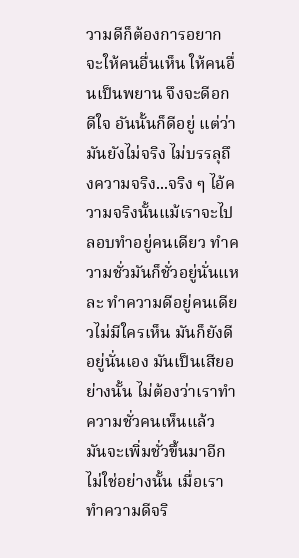วามดีก็ต้องการอยากจะให้คนอื่นเห็น ให้คนอื่นเป็นพยาน จึงจะดีอกดีใจ อันนั้นก็ดีอยู่ แต่ว่ามันยังไม่จริง ไม่บรรลุถึงความจริง...จริง ๆ ไอ้ความจริงนั้นแม้เราจะไปลอบทำอยู่คนเดียว ทำความชั่วมันก็ชั่วอยู่นั่นแหละ ทำความดีอยู่คนเดียวไม่มีใครเห็น มันก็ยังดีอยู่นั่นเอง มันเป็นเสียอย่างนั้น ไม่ต้องว่าเราทำความชั่วคนเห็นแล้ว มันจะเพิ่มชั่วขึ้นมาอีก ไม่ใช่อย่างนั้น เมื่อเราทำความดีจริ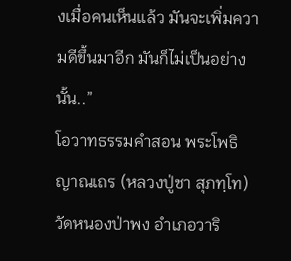งเมื่อคนเห็นแล้ว มันจะเพิ่มความดีขึ้นมาอีก มันก็ไม่เป็นอย่างนั้น..”
โอวาทธรรมคำสอน พระโพธิญาณเถร (หลวงปู่ชา สุภทฺโท) วัดหนองป่าพง อำเภอวาริ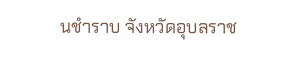นชำราบ จังหวัดอุบลราช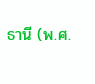ธานี (พ.ศ.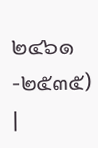๒๔๖๑-๒๕๓๕)
|